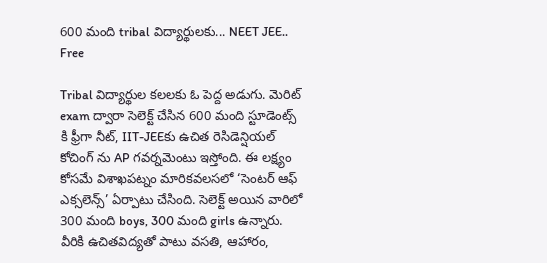600 మంది tribal విద్యార్థులకు... NEET JEE.. Free

Tribal విద్యార్థుల కలలకు ఓ పెద్ద అడుగు. మెరిట్ exam ద్వారా సెలెక్ట్ చేసిన 600 మంది స్టూడెంట్స్ కి ఫ్రీగా నీట్, IIT-JEEకు ఉచిత రెసిడెన్షియల్ కోచింగ్ ను AP గవర్నమెంటు ఇస్తోంది. ఈ లక్ష్యం కోసమే విశాఖపట్నం మారికవలసలో ‘సెంటర్ ఆఫ్ ఎక్సలెన్స్’ ఏర్పాటు చేసింది. సెలెక్ట్ అయిన వారిలో 300 మంది boys, 300 మంది girls ఉన్నారు. వీరికి ఉచితవిద్యతో పాటు వసతి, ఆహారం,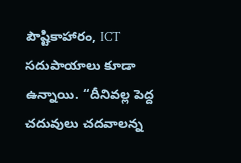పౌష్టికాహారం, ICT సదుపాయాలు కూడా ఉన్నాయి. ‘‘దీనివల్ల పెద్ద చదువులు చదవాలన్న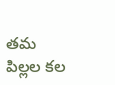తమ పిల్లల కల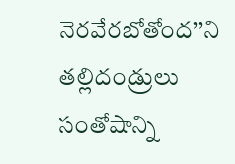నెరవేరబోతోంద’’ని తల్లిదండ్రులు సంతోషాన్ని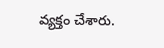వ్యక్తం చేశారు.